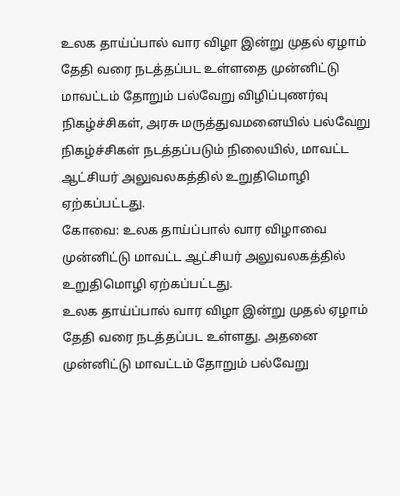உலக தாய்ப்பால் வார விழா இன்று முதல் ஏழாம் தேதி வரை நடத்தப்பட உள்ளதை முன்னிட்டு மாவட்டம் தோறும் பல்வேறு விழிப்புணர்வு நிகழ்ச்சிகள், அரசு மருத்துவமனையில் பல்வேறு நிகழ்ச்சிகள் நடத்தப்படும் நிலையில், மாவட்ட ஆட்சியர் அலுவலகத்தில் உறுதிமொழி ஏற்கப்பட்டது.
கோவை: உலக தாய்ப்பால் வார விழாவை முன்னிட்டு மாவட்ட ஆட்சியர் அலுவலகத்தில் உறுதிமொழி ஏற்கப்பட்டது.
உலக தாய்ப்பால் வார விழா இன்று முதல் ஏழாம் தேதி வரை நடத்தப்பட உள்ளது. அதனை முன்னிட்டு மாவட்டம் தோறும் பல்வேறு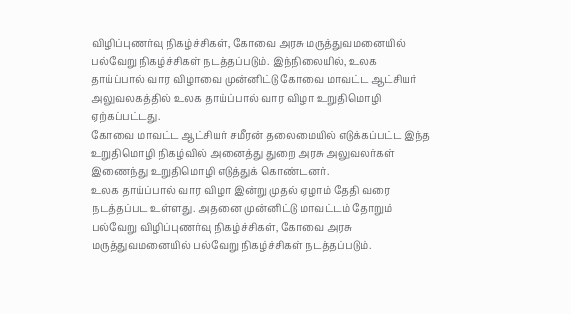விழிப்புணர்வு நிகழ்ச்சிகள், கோவை அரசு மருத்துவமனையில் பல்வேறு நிகழ்ச்சிகள் நடத்தப்படும். இந்நிலையில், உலக தாய்ப்பால் வார விழாவை முன்னிட்டு கோவை மாவட்ட ஆட்சியர் அலுவலகத்தில் உலக தாய்ப்பால் வார விழா உறுதிமொழி ஏற்கப்பட்டது.
கோவை மாவட்ட ஆட்சியர் சமீரன் தலைமையில் எடுக்கப்பட்ட இந்த உறுதிமொழி நிகழ்வில் அனைத்து துறை அரசு அலுவலர்கள் இணைந்து உறுதிமொழி எடுத்துக் கொண்டனர்.
உலக தாய்ப்பால் வார விழா இன்று முதல் ஏழாம் தேதி வரை நடத்தப்பட உள்ளது. அதனை முன்னிட்டு மாவட்டம் தோறும் பல்வேறு விழிப்புணர்வு நிகழ்ச்சிகள், கோவை அரசு மருத்துவமனையில் பல்வேறு நிகழ்ச்சிகள் நடத்தப்படும்.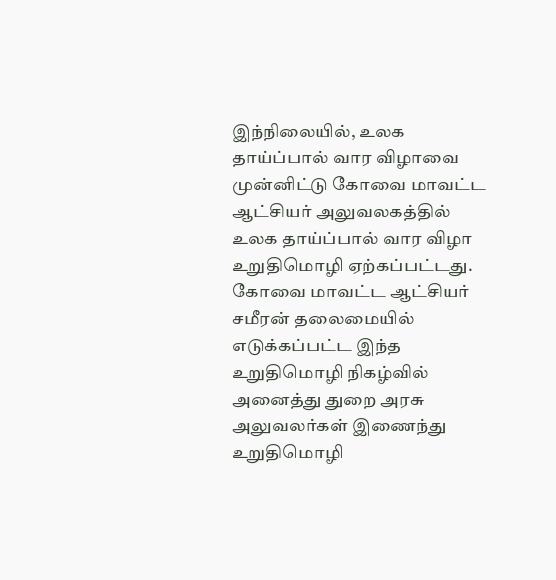இந்நிலையில், உலக தாய்ப்பால் வார விழாவை முன்னிட்டு கோவை மாவட்ட ஆட்சியர் அலுவலகத்தில் உலக தாய்ப்பால் வார விழா உறுதிமொழி ஏற்கப்பட்டது.
கோவை மாவட்ட ஆட்சியர் சமீரன் தலைமையில் எடுக்கப்பட்ட இந்த உறுதிமொழி நிகழ்வில் அனைத்து துறை அரசு அலுவலர்கள் இணைந்து உறுதிமொழி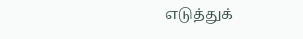எடுத்துக்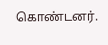கொண்டனர்.